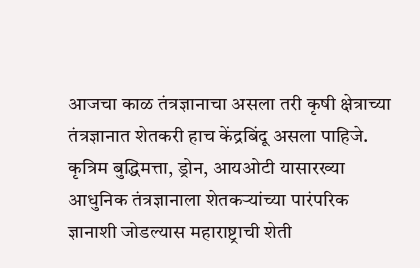आजचा काळ तंत्रज्ञानाचा असला तरी कृषी क्षेत्राच्या तंत्रज्ञानात शेतकरी हाच केंद्रबिंदू असला पाहिजे. कृत्रिम बुद्धिमत्ता, ड्रोन, आयओटी यासारख्या आधुनिक तंत्रज्ञानाला शेतकऱ्यांच्या पारंपरिक ज्ञानाशी जोडल्यास महाराष्ट्राची शेती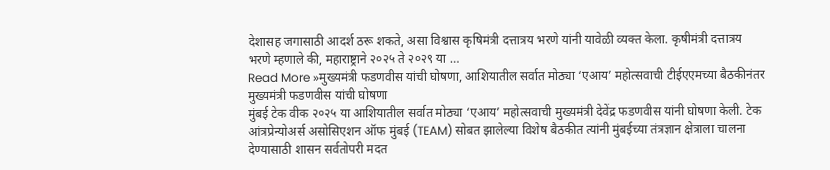देशासह जगासाठी आदर्श ठरू शकते, असा विश्वास कृषिमंत्री दत्तात्रय भरणे यांनी यावेळी व्यक्त केला. कृषीमंत्री दत्तात्रय भरणे म्हणाले की, महाराष्ट्राने २०२५ ते २०२९ या …
Read More »मुख्यमंत्री फडणवीस यांची घोषणा, आशियातील सर्वात मोठ्या ‘एआय’ महोत्सवाची टीईएएमच्या बैठकीनंतर मुख्यमंत्री फडणवीस यांची घोषणा
मुंबई टेक वीक २०२५ या आशियातील सर्वात मोठ्या ‘एआय’ महोत्सवाची मुख्यमंत्री देवेंद्र फडणवीस यांनी घोषणा केली. टेक आंत्रप्रेन्योअर्स असोसिएशन ऑफ मुंबई (TEAM) सोबत झालेल्या विशेष बैठकीत त्यांनी मुंबईच्या तंत्रज्ञान क्षेत्राला चालना देण्यासाठी शासन सर्वतोपरी मदत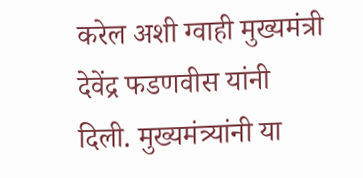करेल अशी ग्वाही मुख्यमंत्री देवेंद्र फडणवीस यांनी दिली. मुख्यमंत्र्यांनी या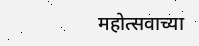महोत्सवाच्या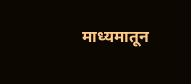माध्यमातून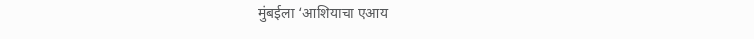मुंबईला ‘आशियाचा एआय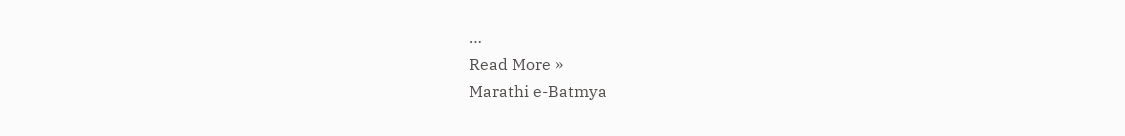…
Read More »
Marathi e-Batmya